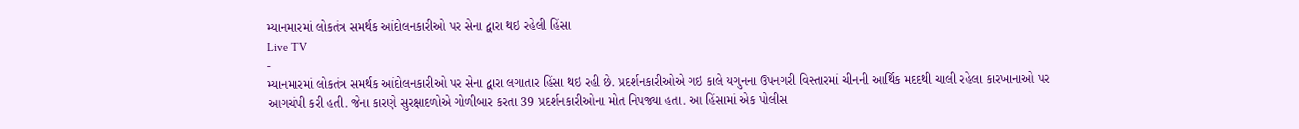મ્યાનમારમાં લોકતંત્ર સમર્થક આંદોલનકારીઓ પર સેના દ્વારા થઇ રહેલી હિંસા
Live TV
-
મ્યાનમારમાં લોકતંત્ર સમર્થક આંદોલનકારીઓ પર સેના દ્વારા લગાતાર હિંસા થઇ રહી છે. પ્રદર્શનકારીઓએ ગઇ કાલે યગુનના ઉપનગરી વિસ્તારમાં ચીનની આર્થિક મદદથી ચાલી રહેલા કારખાનાઓ પર આગચંપી કરી હતી. જેના કારણે સુરક્ષાદળોએ ગોળીબાર કરતા 39 પ્રદર્શનકારીઓના મોત નિપજ્યા હતા. આ હિંસામાં એક પોલીસ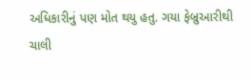અધિકારીનું પણ મોત થયુ હતુ. ગયા ફેબ્રુઆરીથી ચાલી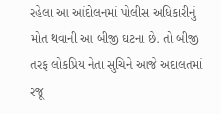રહેલા આ આંદોલનમાં પોલીસ અધિકારીનું મોત થવાની આ બીજી ઘટના છે. તો બીજી તરફ લોકપ્રિય નેતા સુચિને આજે અદાલતમાં રજૂ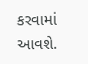કરવામાં આવશે.